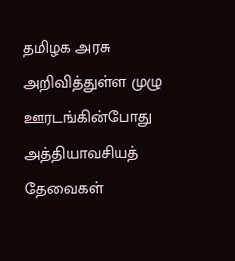தமிழக அரசு அறிவித்துள்ள முழு ஊரடங்கின்போது அத்தியாவசியத் தேவைகள்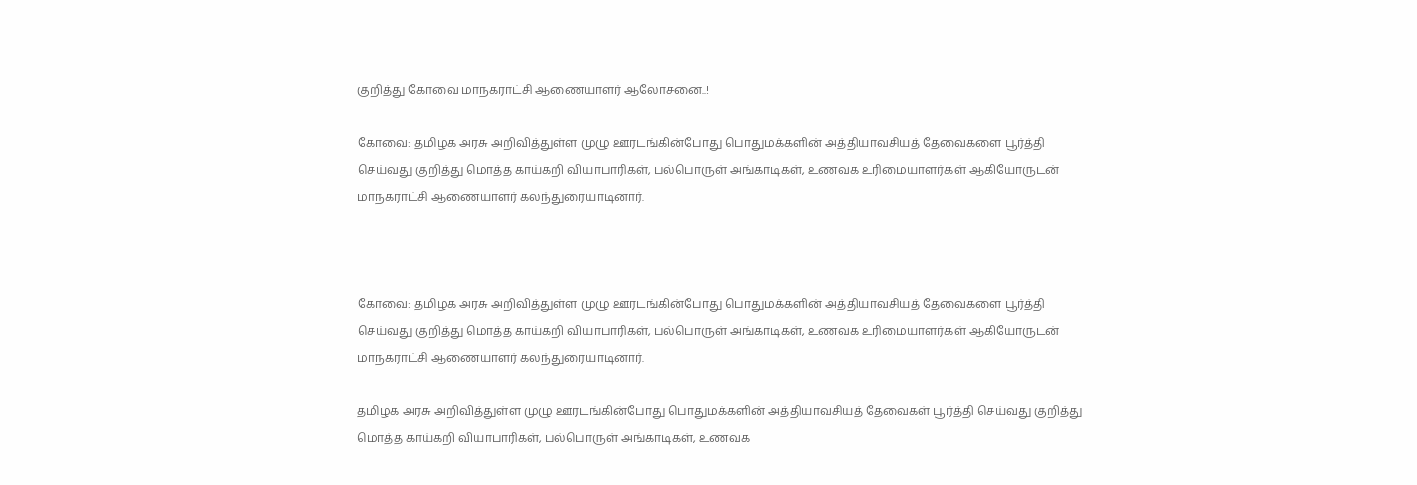குறித்து கோவை மாநகராட்சி ஆணையாளர்‌ ஆலோசனை..!

கோவை: தமிழக அரசு அறிவித்துள்ள முழு ஊரடங்கின்போது பொதுமக்களின்‌ அத்தியாவசியத் தேவைகளை பூர்த்தி செய்வது குறித்து மொத்த காய்கறி வியாபாரிகள்‌, பல்பொருள்‌ அங்காடிகள்‌, உணவக உரிமையாளர்கள்‌ ஆகியோருடன்‌ மாநகராட்சி ஆணையாளர்‌ கலந்துரையாடினார்.



கோவை: தமிழக அரசு அறிவித்துள்ள முழு ஊரடங்கின்போது பொதுமக்களின்‌ அத்தியாவசியத் தேவைகளை பூர்த்தி செய்வது குறித்து மொத்த காய்கறி வியாபாரிகள்‌, பல்பொருள்‌ அங்காடிகள்‌, உணவக உரிமையாளர்கள்‌ ஆகியோருடன்‌ மாநகராட்சி ஆணையாளர்‌ கலந்துரையாடினார்.

தமிழக அரசு அறிவித்துள்ள முழு ஊரடங்கின்போது பொதுமக்களின்‌ அத்தியாவசியத் தேவைகள் பூர்த்தி செய்வது குறித்து மொத்த காய்கறி வியாபாரிகள்‌, பல்பொருள்‌ அங்காடிகள்‌, உணவக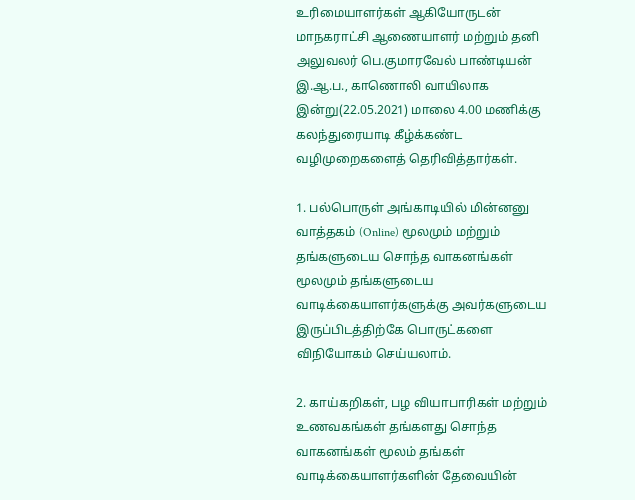உரிமையாளர்கள்‌ ஆகியோருடன்‌ மாநகராட்சி ஆணையாளர்‌ மற்றும்‌ தனி அலுவலர்‌ பெ.குமாரவேல்‌ பாண்டியன்‌ இ.ஆ.ப., காணொலி வாயிலாக இன்று(22.05.2021) மாலை 4.00 மணிக்கு கலந்துரையாடி கீழ்க்கண்ட வழிமுறைகளைத் தெரிவித்தார்கள்‌.

1. பல்பொருள்‌ அங்காடியில்‌ மின்னனு வாத்தகம்‌ (Online) மூலமும்‌ மற்றும்‌ தங்களுடைய சொந்த வாகனங்கள்‌ மூலமும்‌ தங்களுடைய வாடிக்கையாளர்களுக்கு அவர்களுடைய இருப்பிடத்திற்கே பொருட்களை விநியோகம்‌ செய்யலாம்‌.

2. காய்கறிகள்‌, பழ வியாபாரிகள்‌ மற்றும்‌ உணவகங்கள்‌ தங்களது சொந்த வாகனங்கள்‌ மூலம்‌ தங்கள்‌ வாடிக்கையாளர்களின்‌ தேவையின்‌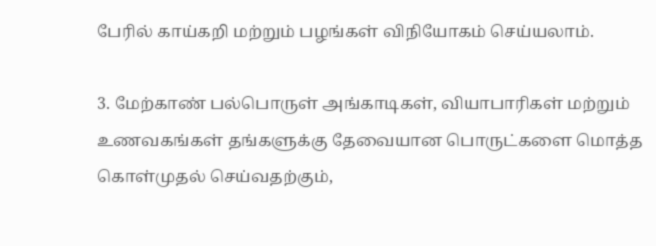பேரில்‌ காய்கறி மற்றும்‌ பழங்கள்‌ விநியோகம்‌ செய்யலாம்‌.

3. மேற்காண்‌ பல்பொருள்‌ அங்காடிகள்‌, வியாபாரிகள்‌ மற்றும்‌ உணவகங்கள்‌ தங்களுக்கு தேவையான பொருட்களை மொத்த கொள்முதல்‌ செய்வதற்கும்‌,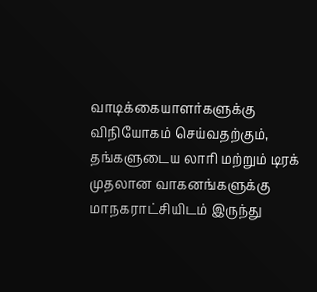வாடிக்கையாளர்களுக்கு விநியோகம்‌ செய்வதற்கும்‌, தங்களுடைய லாரி மற்றும்‌ டிரக்‌ முதலான வாகனங்களுக்கு மாநகராட்சியிடம்‌ இருந்து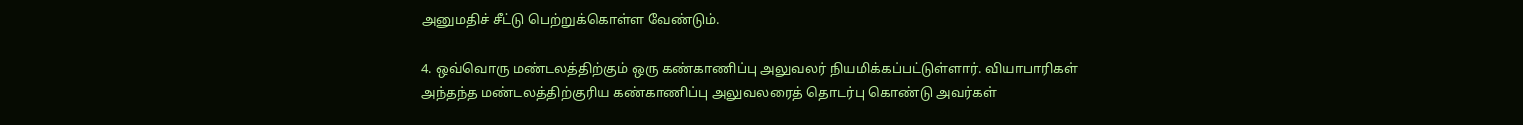அனுமதிச் சீட்டு பெற்றுக்கொள்ள வேண்டும்‌.

4. ஒவ்வொரு மண்டலத்திற்கும்‌ ஒரு கண்காணிப்பு அலுவலர்‌ நியமிக்கப்பட்டுள்ளார்‌. வியாபாரிகள்‌ அந்தந்த மண்டலத்திற்குரிய கண்காணிப்பு அலுவலரைத் தொடர்பு கொண்டு அவர்கள்‌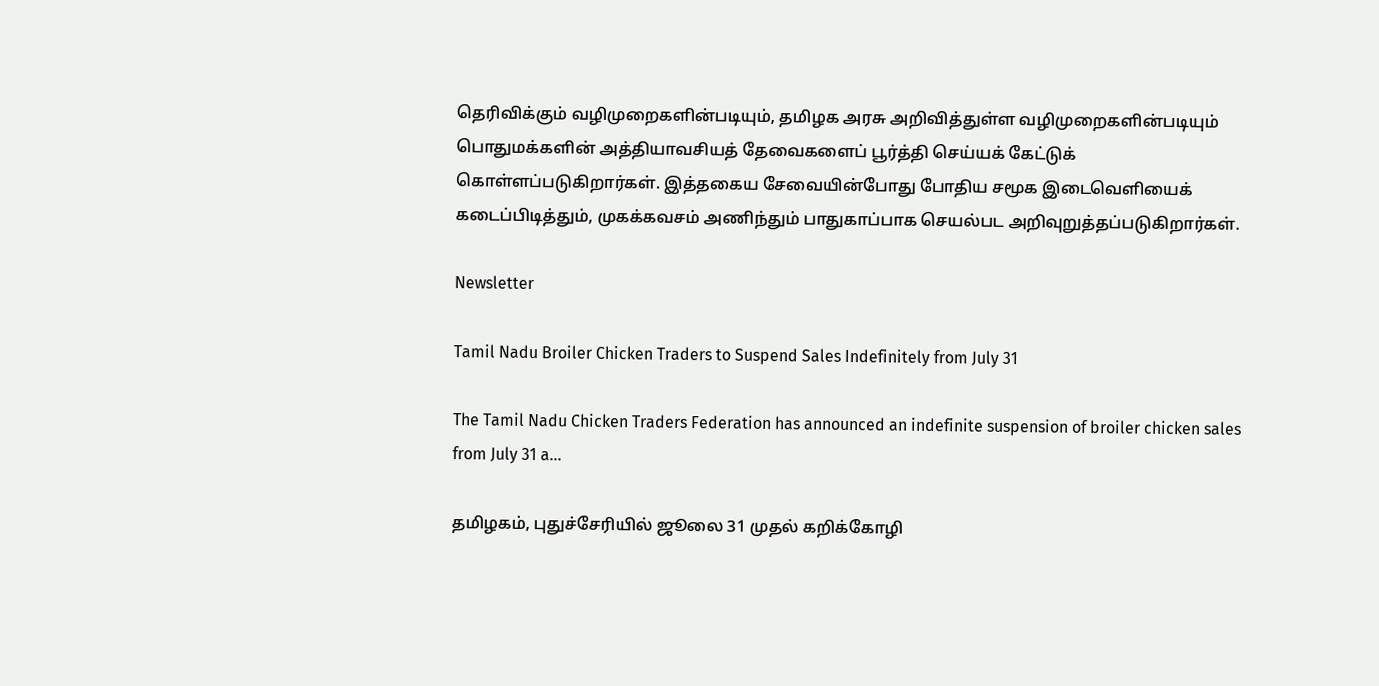தெரிவிக்கும்‌ வழிமுறைகளின்படியும்‌, தமிழக அரசு அறிவித்துள்ள வழிமுறைகளின்படியும்‌ பொதுமக்களின்‌ அத்தியாவசியத் தேவைகளைப் பூர்த்தி செய்யக் கேட்டுக்‌ கொள்ளப்படுகிறார்கள்‌. இத்தகைய சேவையின்போது போதிய சமூக இடைவெளியைக் கடைப்பிடித்தும்‌, முகக்கவசம்‌ அணிந்தும்‌ பாதுகாப்பாக செயல்பட அறிவுறுத்தப்படுகிறார்கள்‌.

Newsletter

Tamil Nadu Broiler Chicken Traders to Suspend Sales Indefinitely from July 31

The Tamil Nadu Chicken Traders Federation has announced an indefinite suspension of broiler chicken sales from July 31 a...

தமிழகம், புதுச்சேரியில் ஜூலை 31 முதல் கறிக்கோழி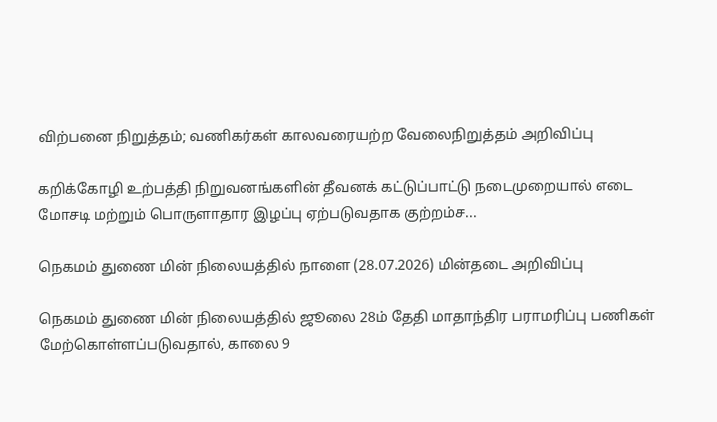விற்பனை நிறுத்தம்; வணிகர்கள் காலவரையற்ற வேலைநிறுத்தம் அறிவிப்பு

கறிக்கோழி உற்பத்தி நிறுவனங்களின் தீவனக் கட்டுப்பாட்டு நடைமுறையால் எடை மோசடி மற்றும் பொருளாதார இழப்பு ஏற்படுவதாக குற்றம்ச...

நெகமம் துணை மின் நிலையத்தில் நாளை (28.07.2026) மின்தடை அறிவிப்பு

நெகமம் துணை மின் நிலையத்தில் ஜூலை 28ம் தேதி மாதாந்திர பராமரிப்பு பணிகள் மேற்கொள்ளப்படுவதால், காலை 9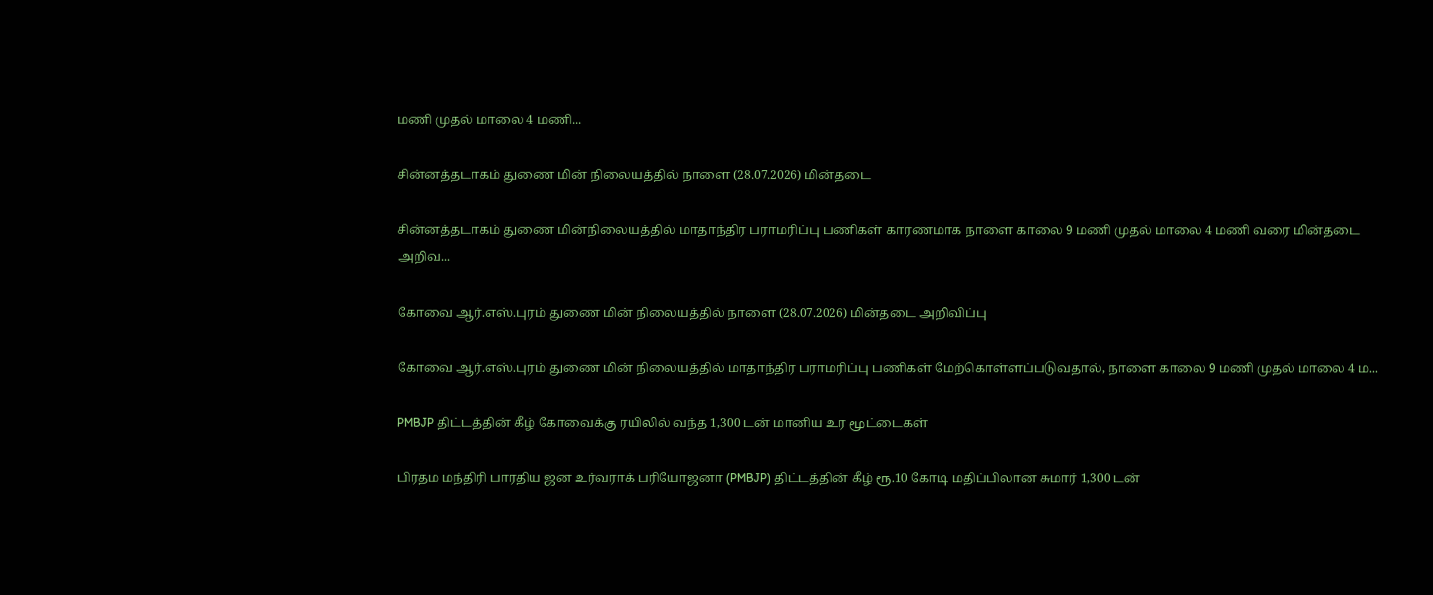மணி முதல் மாலை 4 மணி...

சின்னத்தடாகம் துணை மின் நிலையத்தில் நாளை (28.07.2026) மின்தடை

சின்னத்தடாகம் துணை மின்நிலையத்தில் மாதாந்திர பராமரிப்பு பணிகள் காரணமாக நாளை காலை 9 மணி முதல் மாலை 4 மணி வரை மின்தடை அறிவ...

கோவை ஆர்.எஸ்.புரம் துணை மின் நிலையத்தில் நாளை (28.07.2026) மின்தடை அறிவிப்பு

கோவை ஆர்.எஸ்.புரம் துணை மின் நிலையத்தில் மாதாந்திர பராமரிப்பு பணிகள் மேற்கொள்ளப்படுவதால், நாளை காலை 9 மணி முதல் மாலை 4 ம...

PMBJP திட்டத்தின் கீழ் கோவைக்கு ரயிலில் வந்த 1,300 டன் மானிய உர மூட்டைகள்

பிரதம மந்திரி பாரதிய ஜன உர்வராக் பரியோஜனா (PMBJP) திட்டத்தின் கீழ் ரூ.10 கோடி மதிப்பிலான சுமார் 1,300 டன்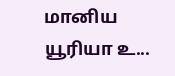மானிய யூரியா உ...